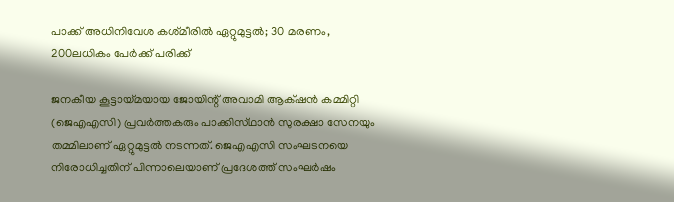പാക്ക് അധിനിവേശ കശ്‌മീരിൽ ഏറ്റുമുട്ടൽ; 30 മരണം, 200ലധികം പേർക്ക് പരിക്ക്

ജനകീയ കൂട്ടായ്‌മയായ ജോയിന്റ് അവാമി ആക്‌ഷൻ കമ്മിറ്റി (ജെഎഎസി) പ്രവർത്തകരും പാക്കിസ്‌ഥാൻ സുരക്ഷാ സേനയും തമ്മിലാണ് ഏറ്റുമുട്ടൽ നടന്നത്. ജെഎഎസി സംഘടനയെ നിരോധിച്ചതിന് പിന്നാലെയാണ് പ്രദേശത്ത് സംഘർഷം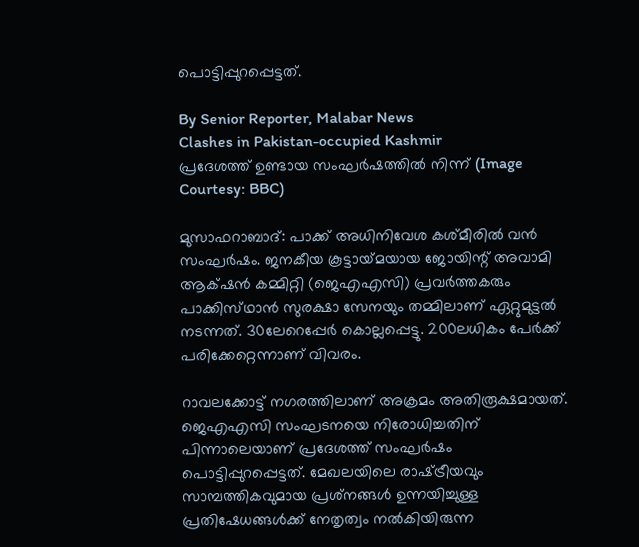പൊട്ടിപ്പുറപ്പെട്ടത്.

By Senior Reporter, Malabar News
Clashes in Pakistan-occupied Kashmir
പ്രദേശത്ത് ഉണ്ടായ സംഘർഷത്തിൽ നിന്ന് (Image Courtesy: BBC)

മുസാഫറാബാദ്: പാക്ക് അധിനിവേശ കശ്‌മീരിൽ വൻ സംഘർഷം. ജനകീയ കൂട്ടായ്‌മയായ ജോയിന്റ് അവാമി ആക്‌ഷൻ കമ്മിറ്റി (ജെഎഎസി) പ്രവർത്തകരും പാക്കിസ്‌ഥാൻ സുരക്ഷാ സേനയും തമ്മിലാണ് ഏറ്റുമുട്ടൽ നടന്നത്. 30ലേറെപ്പേർ കൊല്ലപ്പെട്ടു. 200ലധികം പേർക്ക് പരിക്കേറ്റെന്നാണ് വിവരം.

റാവലക്കോട്ട് നഗരത്തിലാണ് അക്രമം അതിരൂക്ഷമായത്. ജെഎഎസി സംഘടനയെ നിരോധിച്ചതിന് പിന്നാലെയാണ് പ്രദേശത്ത് സംഘർഷം പൊട്ടിപ്പുറപ്പെട്ടത്. മേഖലയിലെ രാഷ്‌ട്രീയവും സാമ്പത്തികവുമായ പ്രശ്‌നങ്ങൾ ഉന്നയിച്ചുള്ള പ്രതിഷേധങ്ങൾക്ക് നേതൃത്വം നൽകിയിരുന്ന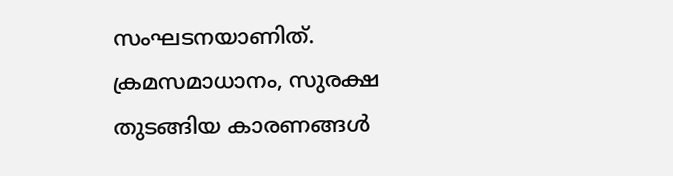സംഘടനയാണിത്. ക്രമസമാധാനം, സുരക്ഷ തുടങ്ങിയ കാരണങ്ങൾ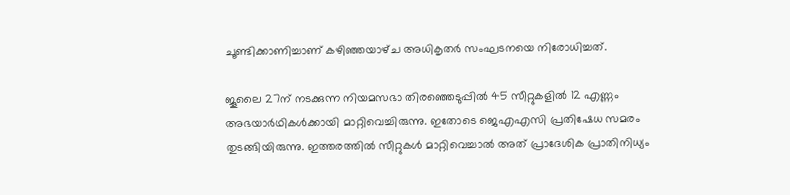ചൂണ്ടിക്കാണിച്ചാണ് കഴിഞ്ഞയാഴ്‌ച അധികൃതർ സംഘടനയെ നിരോധിച്ചത്.

ജൂലൈ 27ന് നടക്കുന്ന നിയമസഭാ തിരഞ്ഞെടുപ്പിൽ 45 സീറ്റുകളിൽ 12 എണ്ണം അഭയാർഥികൾക്കായി മാറ്റിവെച്ചിരുന്നു. ഇതോടെ ജെഎഎസി പ്രതിഷേധ സമരം തുടങ്ങിയിരുന്നു. ഇത്തരത്തിൽ സീറ്റുകൾ മാറ്റിവെച്ചാൽ അത് പ്രാദേശിക പ്രാതിനിധ്യം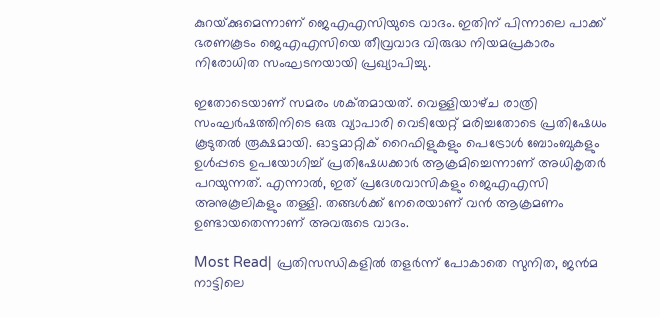കുറയ്‌ക്കുമെന്നാണ് ജെഎഎസിയുടെ വാദം. ഇതിന് പിന്നാലെ പാക്ക് ഭരണകൂടം ജെഎഎസിയെ തീവ്രവാദ വിരുദ്ധ നിയമപ്രകാരം നിരോധിത സംഘടനയായി പ്രഖ്യാപിച്ചു.

ഇതോടെയാണ് സമരം ശക്‌തമായത്. വെള്ളിയാഴ്‌ച രാത്രി സംഘർഷത്തിനിടെ ഒരു വ്യാപാരി വെടിയേറ്റ് മരിച്ചതോടെ പ്രതിഷേധം കൂടുതൽ രൂക്ഷമായി. ഓട്ടമാറ്റിക് റൈഫിളുകളും പെട്രോൾ ബോംബുകളും ഉൾപ്പടെ ഉപയോഗിച്ച് പ്രതിഷേധക്കാർ ആക്രമിച്ചെന്നാണ് അധികൃതർ പറയുന്നത്. എന്നാൽ, ഇത് പ്രദേശവാസികളും ജെഎഎസി അനുകൂലികളും തള്ളി. തങ്ങൾക്ക് നേരെയാണ് വൻ ആക്രമണം ഉണ്ടായതെന്നാണ് അവരുടെ വാദം.

Most Read| പ്രതിസന്ധികളിൽ തളർന്ന് പോകാതെ സുനിത, ജൻമ നാട്ടിലെ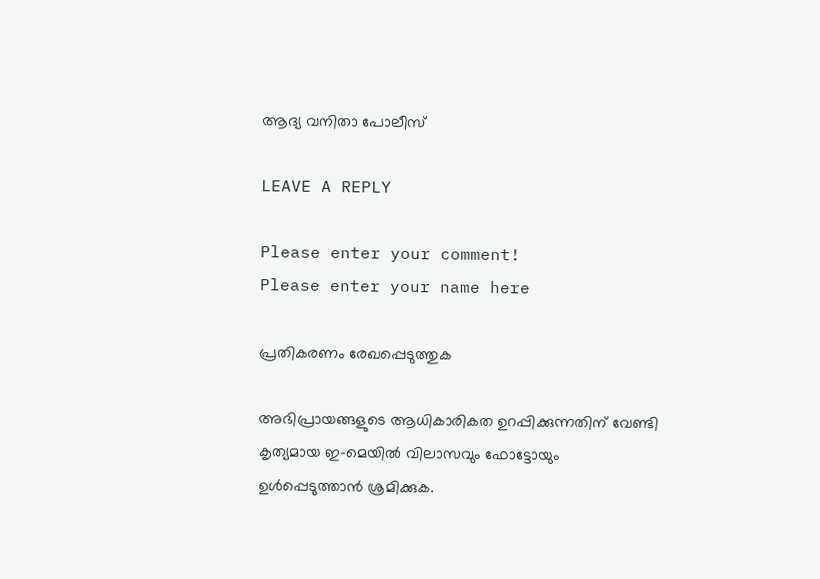ആദ്യ വനിതാ പോലീസ്

LEAVE A REPLY

Please enter your comment!
Please enter your name here

പ്രതികരണം രേഖപ്പെടുത്തുക

അഭിപ്രായങ്ങളുടെ ആധികാരികത ഉറപ്പിക്കുന്നതിന് വേണ്ടി കൃത്യമായ ഇ-മെയിൽ വിലാസവും ഫോട്ടോയും ഉൾപ്പെടുത്താൻ ശ്രമിക്കുക.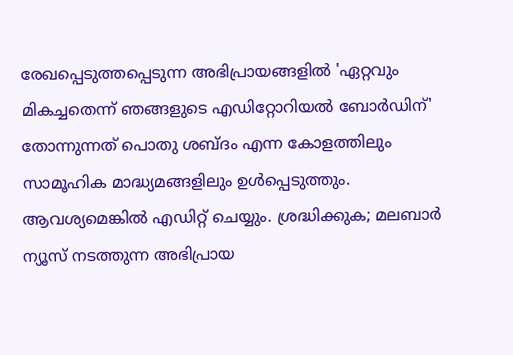രേഖപ്പെടുത്തപ്പെടുന്ന അഭിപ്രായങ്ങളിൽ 'ഏറ്റവും മികച്ചതെന്ന് ഞങ്ങളുടെ എഡിറ്റോറിയൽ ബോർഡിന്' തോന്നുന്നത് പൊതു ശബ്‌ദം എന്ന കോളത്തിലും സാമൂഹിക മാദ്ധ്യമങ്ങളിലും ഉൾപ്പെടുത്തും. ആവശ്യമെങ്കിൽ എഡിറ്റ് ചെയ്യും. ശ്രദ്ധിക്കുക; മലബാർ ന്യൂസ് നടത്തുന്ന അഭിപ്രായ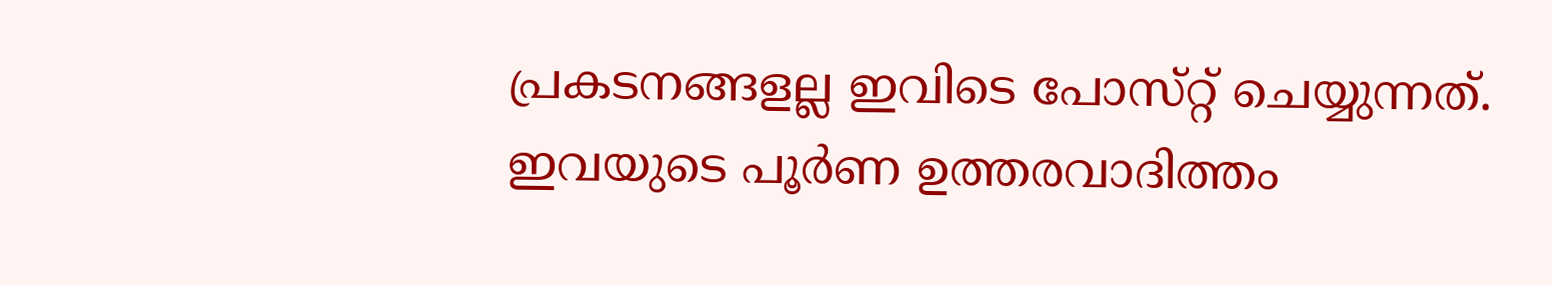പ്രകടനങ്ങളല്ല ഇവിടെ പോസ്‌റ്റ് ചെയ്യുന്നത്. ഇവയുടെ പൂർണ ഉത്തരവാദിത്തം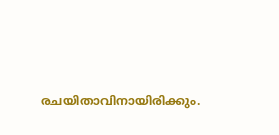രചയിതാവിനായിരിക്കും.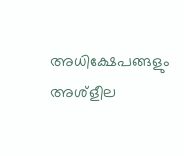അധിക്ഷേപങ്ങളും അശ്‌ളീല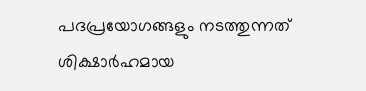പദപ്രയോഗങ്ങളും നടത്തുന്നത് ശിക്ഷാർഹമായ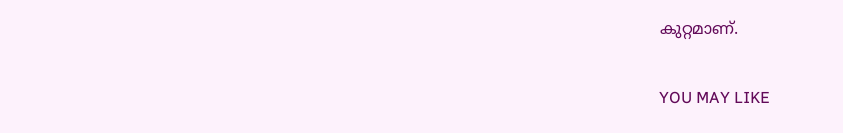കുറ്റമാണ്.

YOU MAY LIKE